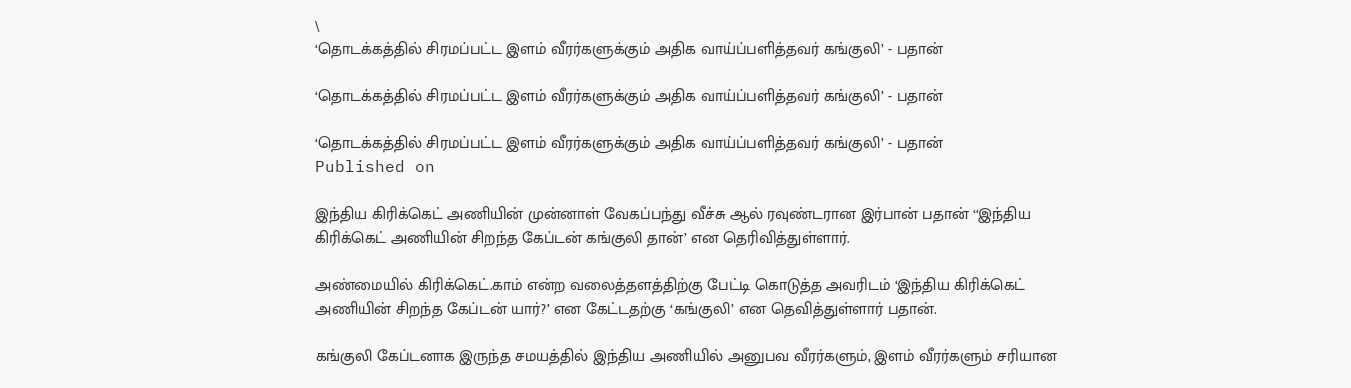\
‘தொடக்கத்தில் சிரமப்பட்ட இளம் வீரர்களுக்கும் அதிக வாய்ப்பளித்தவர் கங்குலி’ - பதான்

‘தொடக்கத்தில் சிரமப்பட்ட இளம் வீரர்களுக்கும் அதிக வாய்ப்பளித்தவர் கங்குலி’ - பதான்

‘தொடக்கத்தில் சிரமப்பட்ட இளம் வீரர்களுக்கும் அதிக வாய்ப்பளித்தவர் கங்குலி’ - பதான்
Published on

இந்திய கிரிக்கெட் அணியின் முன்னாள் வேகப்பந்து வீச்சு ஆல் ரவுண்டரான இர்பான் பதான் ‘‘இந்திய கிரிக்கெட் அணியின் சிறந்த கேப்டன் கங்குலி தான்’ என தெரிவித்துள்ளார்.

அண்மையில் கிரிக்கெட்.காம் என்ற வலைத்தளத்திற்கு பேட்டி கொடுத்த அவரிடம் ‘இந்திய கிரிக்கெட் அணியின் சிறந்த கேப்டன் யார்?’ என கேட்டதற்கு ‘கங்குலி’ என தெவித்துள்ளார் பதான்.

கங்குலி கேப்டனாக இருந்த சமயத்தில் இந்திய அணியில் அனுபவ வீரர்களும், இளம் வீரர்களும் சரியான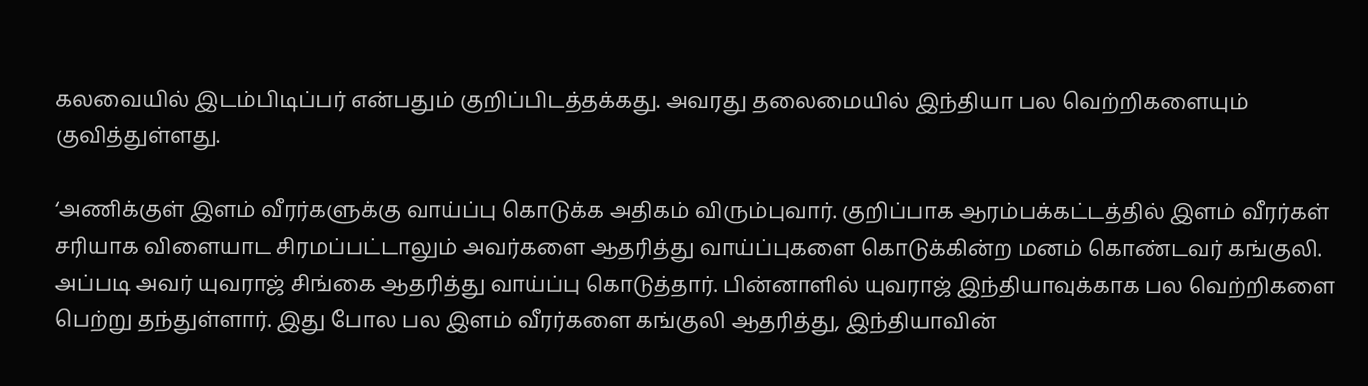கலவையில் இடம்பிடிப்பர் என்பதும் குறிப்பிடத்தக்கது. அவரது தலைமையில் இந்தியா பல வெற்றிகளையும் குவித்துள்ளது.

‘அணிக்குள் இளம் வீரர்களுக்கு வாய்ப்பு கொடுக்க அதிகம் விரும்புவார். குறிப்பாக ஆரம்பக்கட்டத்தில் இளம் வீரர்கள் சரியாக விளையாட சிரமப்பட்டாலும் அவர்களை ஆதரித்து வாய்ப்புகளை கொடுக்கின்ற மனம் கொண்டவர் கங்குலி. அப்படி அவர் யுவராஜ் சிங்கை ஆதரித்து வாய்ப்பு கொடுத்தார். பின்னாளில் யுவராஜ் இந்தியாவுக்காக பல வெற்றிகளை பெற்று தந்துள்ளார். இது போல பல இளம் வீரர்களை கங்குலி ஆதரித்து, இந்தியாவின்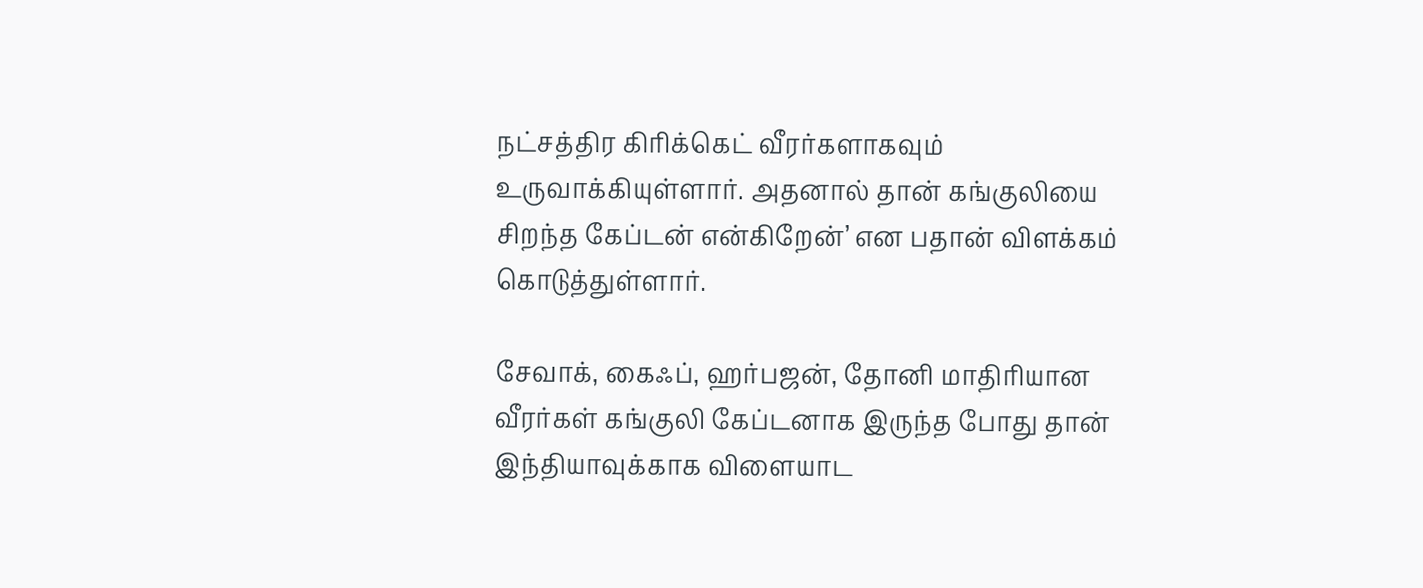நட்சத்திர கிரிக்கெட் வீரர்களாகவும் உருவாக்கியுள்ளார். அதனால் தான் கங்குலியை சிறந்த கேப்டன் என்கிறேன்’ என பதான் விளக்கம் கொடுத்துள்ளார்.

சேவாக், கைஃப், ஹர்பஜன், தோனி மாதிரியான வீரர்கள் கங்குலி கேப்டனாக இருந்த போது தான் இந்தியாவுக்காக விளையாட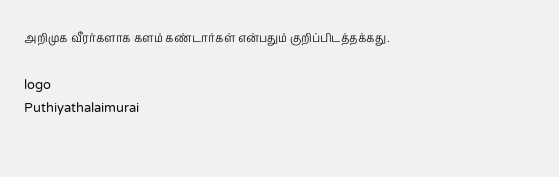அறிமுக வீரர்களாக களம் கண்டார்கள் என்பதும் குறிப்பிடத்தக்கது.

logo
Puthiyathalaimurai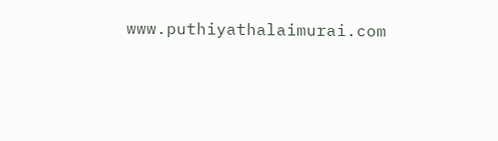www.puthiyathalaimurai.com